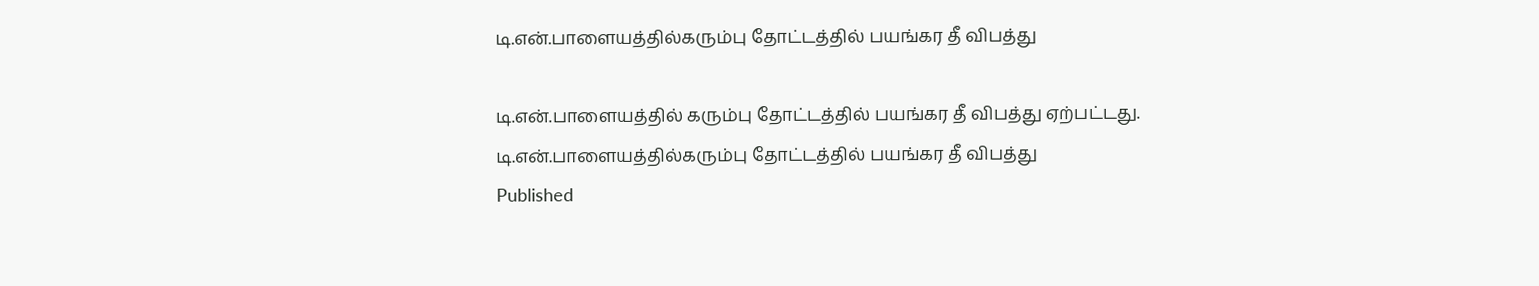டி.என்.பாளையத்தில்கரும்பு தோட்டத்தில் பயங்கர தீ விபத்து

டி.என்.பாளையத்தில் கரும்பு தோட்டத்தில் பயங்கர தீ விபத்து ஏற்பட்டது.
டி.என்.பாளையத்தில்கரும்பு தோட்டத்தில் பயங்கர தீ விபத்து
Published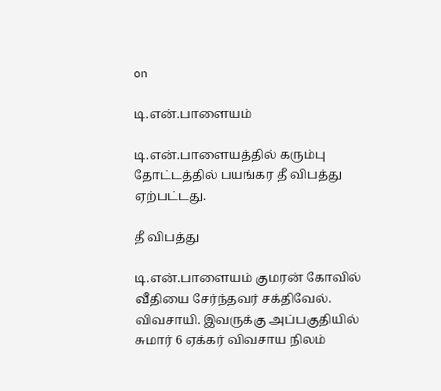on

டி.என்.பாளையம்

டி.என்.பாளையத்தில் கரும்பு தோட்டத்தில் பயங்கர தீ விபத்து ஏற்பட்டது.

தீ விபத்து

டி.என்.பாளையம் குமரன் கோவில் வீதியை சேர்ந்தவர் சக்திவேல். விவசாயி. இவருக்கு அப்பகுதியில் சுமார் 6 ஏக்கர் விவசாய நிலம்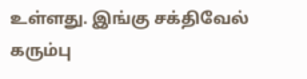உள்ளது. இங்கு சக்திவேல் கரும்பு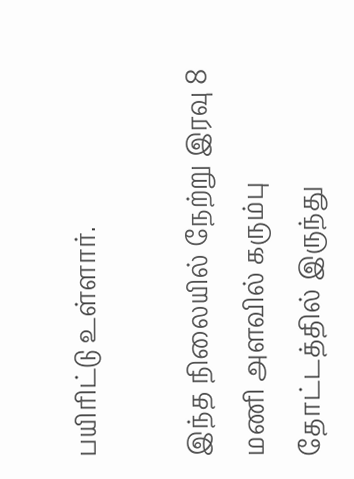பயிரிட்டு உள்ளார்.

இந்த நிலையில் நேற்று இரவு 8 மணி அளவில் கரும்பு தோட்டத்தில் இருந்து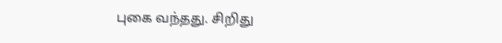புகை வந்தது. சிறிது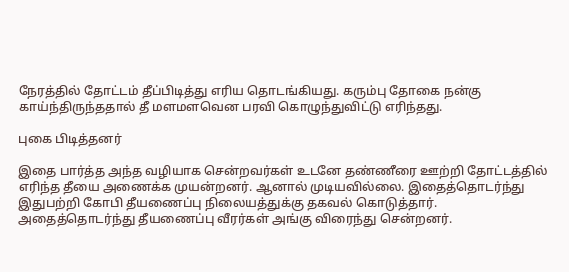நேரத்தில் தோட்டம் தீப்பிடித்து எரிய தொடங்கியது. கரும்பு தோகை நன்கு காய்ந்திருந்ததால் தீ மளமளவென பரவி கொழுந்துவிட்டு எரிந்தது.

புகை பிடித்தனர்

இதை பார்த்த அந்த வழியாக சென்றவர்கள் உடனே தண்ணீரை ஊற்றி தோட்டத்தில் எரிந்த தீயை அணைக்க முயன்றனர். ஆனால் முடியவில்லை. இதைத்தொடர்ந்து இதுபற்றி கோபி தீயணைப்பு நிலையத்துக்கு தகவல் கொடுத்தார். அதைத்தொடர்ந்து தீயணைப்பு வீரர்கள் அங்கு விரைந்து சென்றனர்.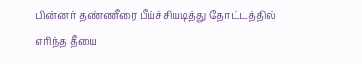பின்னர் தண்ணீரை பீய்ச்சியடித்து தோட்டத்தில் எரிந்த தீயை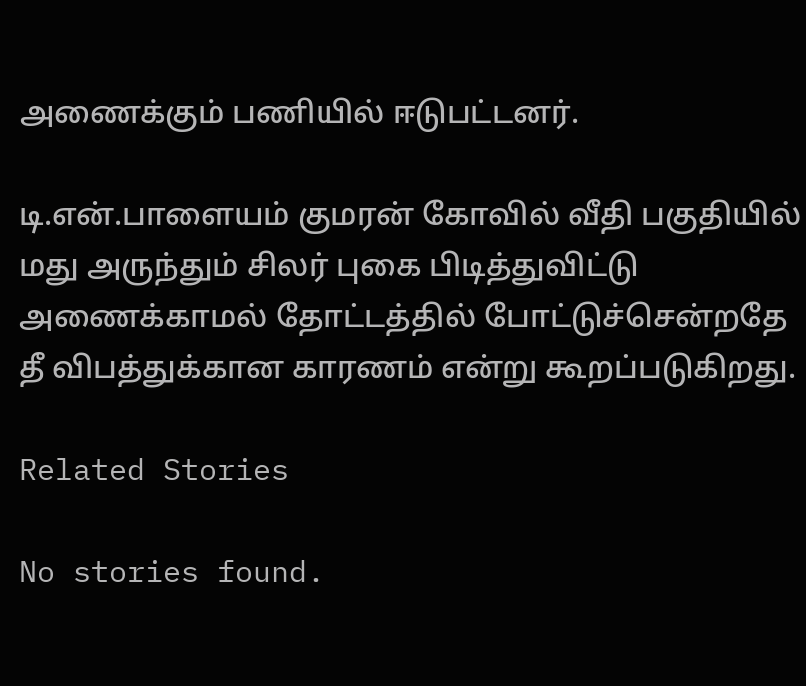அணைக்கும் பணியில் ஈடுபட்டனர்.

டி.என்.பாளையம் குமரன் கோவில் வீதி பகுதியில் மது அருந்தும் சிலர் புகை பிடித்துவிட்டு அணைக்காமல் தோட்டத்தில் போட்டுச்சென்றதே தீ விபத்துக்கான காரணம் என்று கூறப்படுகிறது.

Related Stories

No stories found.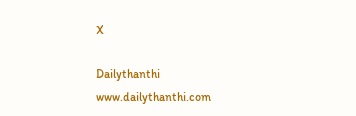X

Dailythanthi
www.dailythanthi.com